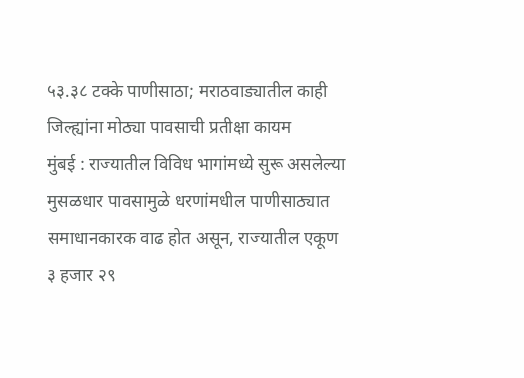५३.३८ टक्के पाणीसाठा; मराठवाड्यातील काही जिल्ह्यांना मोठ्या पावसाची प्रतीक्षा कायम
मुंबई : राज्यातील विविध भागांमध्ये सुरू असलेल्या मुसळधार पावसामुळे धरणांमधील पाणीसाठ्यात समाधानकारक वाढ होत असून, राज्यातील एकूण ३ हजार २९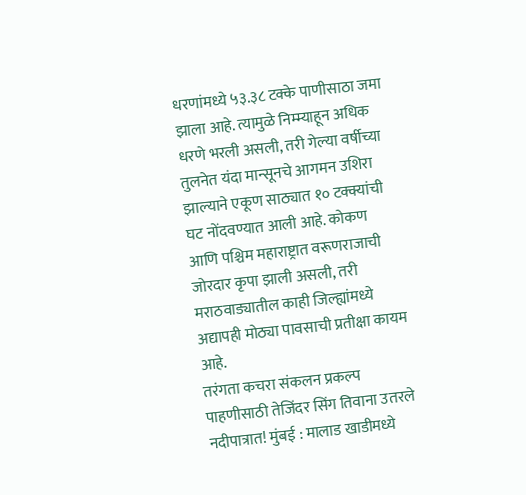धरणांमध्ये ५३.३८ टक्के पाणीसाठा जमा झाला आहे. त्यामुळे निम्म्याहून अधिक धरणे भरली असली, तरी गेल्या वर्षीच्या तुलनेत यंदा मान्सूनचे आगमन उशिरा झाल्याने एकूण साठ्यात १० टक्क्यांची घट नोंदवण्यात आली आहे. कोकण आणि पश्चिम महाराष्ट्रात वरूणराजाची जोरदार कृपा झाली असली, तरी मराठवाड्यातील काही जिल्ह्यांमध्ये अद्यापही मोठ्या पावसाची प्रतीक्षा कायम आहे.
तरंगता कचरा संकलन प्रकल्प पाहणीसाठी तेजिंदर सिंग तिवाना उतरले नदीपात्रात! मुंबई : मालाड खाडीमध्ये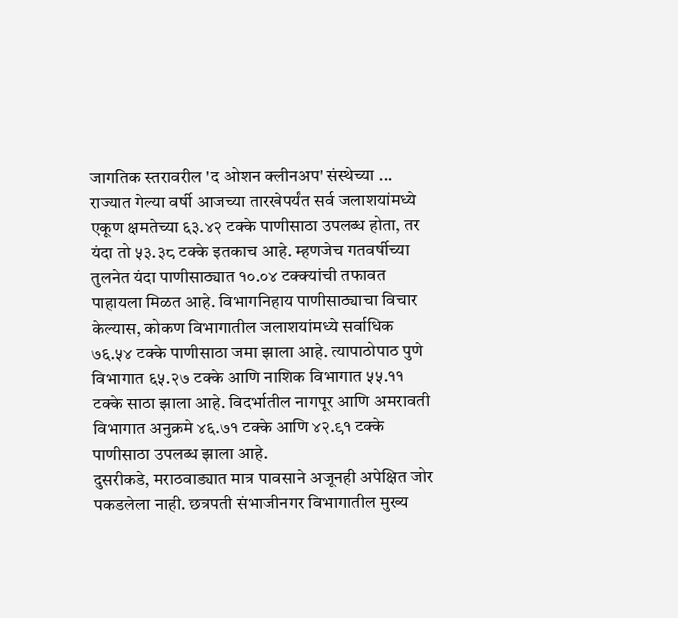जागतिक स्तरावरील 'द ओशन क्लीनअप' संस्थेच्या ...
राज्यात गेल्या वर्षी आजच्या तारखेपर्यंत सर्व जलाशयांमध्ये एकूण क्षमतेच्या ६३.४२ टक्के पाणीसाठा उपलब्ध होता, तर यंदा तो ५३.३८ टक्के इतकाच आहे. म्हणजेच गतवर्षीच्या तुलनेत यंदा पाणीसाठ्यात १०.०४ टक्क्यांची तफावत पाहायला मिळत आहे. विभागनिहाय पाणीसाठ्याचा विचार केल्यास, कोकण विभागातील जलाशयांमध्ये सर्वाधिक ७६.५४ टक्के पाणीसाठा जमा झाला आहे. त्यापाठोपाठ पुणे विभागात ६५.२७ टक्के आणि नाशिक विभागात ५५.११ टक्के साठा झाला आहे. विदर्भातील नागपूर आणि अमरावती विभागात अनुक्रमे ४६.७१ टक्के आणि ४२.९१ टक्के पाणीसाठा उपलब्ध झाला आहे.
दुसरीकडे, मराठवाड्यात मात्र पावसाने अजूनही अपेक्षित जोर पकडलेला नाही. छत्रपती संभाजीनगर विभागातील मुख्य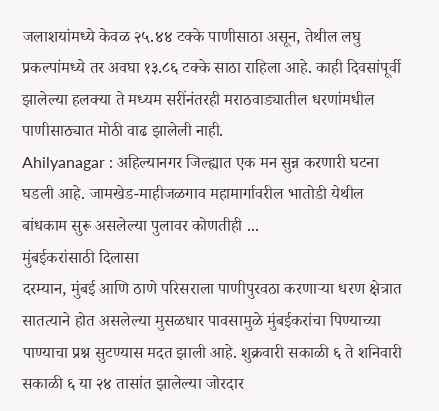जलाशयांमध्ये केवळ २५.४४ टक्के पाणीसाठा असून, तेथील लघु प्रकल्पांमध्ये तर अवघा १३.८६ टक्के साठा राहिला आहे. काही दिवसांपूर्वी झालेल्या हलक्या ते मध्यम सरींनंतरही मराठवाड्यातील धरणांमधील पाणीसाठ्यात मोठी वाढ झालेली नाही.
Ahilyanagar : अहिल्यानगर जिल्ह्यात एक मन सुन्न करणारी घटना घडली आहे. जामखेड-माहीजळगाव महामार्गावरील भातोडी येथील बांधकाम सुरू असलेल्या पुलावर कोणतीही ...
मुंबईकरांसाठी दिलासा
दरम्यान, मुंबई आणि ठाणे परिसराला पाणीपुरवठा करणाऱ्या धरण क्षेत्रात सातत्याने होत असलेल्या मुसळधार पावसामुळे मुंबईकरांचा पिण्याच्या पाण्याचा प्रश्न सुटण्यास मदत झाली आहे. शुक्रवारी सकाळी ६ ते शनिवारी सकाळी ६ या २४ तासांत झालेल्या जोरदार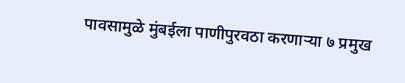पावसामुळे मुंबईला पाणीपुरवठा करणाऱ्या ७ प्रमुख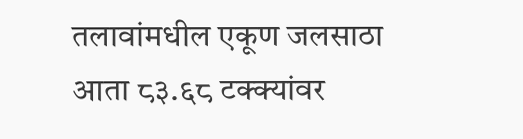तलावांमधील एकूण जलसाठा आता ८३.६८ टक्क्यांवर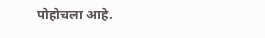पोहोचला आहे.